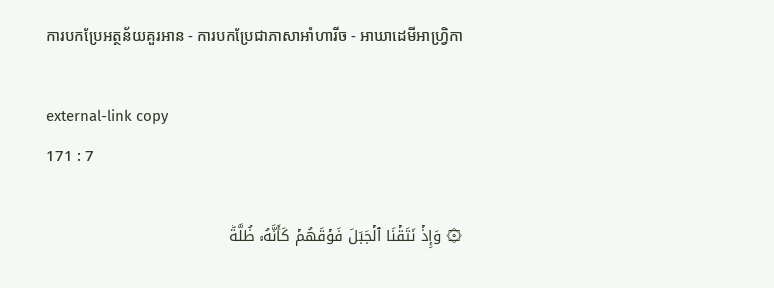ការបកប្រែអត្ថន័យគួរអាន - ការបកប្រែជាភាសាអាំហារីច - អាឃាដេមីអាហ្វ្រិកា

external-link copy
171 : 7

۞ وَإِذۡ نَتَقۡنَا ٱلۡجَبَلَ فَوۡقَهُمۡ كَأَنَّهُۥ ظُلَّةٞ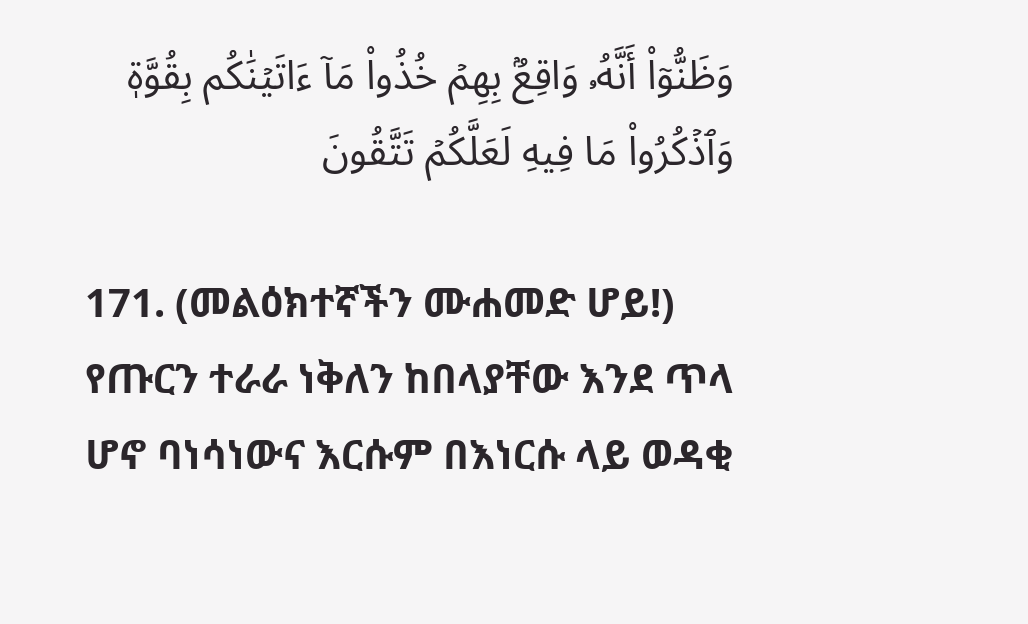وَظَنُّوٓاْ أَنَّهُۥ وَاقِعُۢ بِهِمۡ خُذُواْ مَآ ءَاتَيۡنَٰكُم بِقُوَّةٖ وَٱذۡكُرُواْ مَا فِيهِ لَعَلَّكُمۡ تَتَّقُونَ

171. (መልዕክተኛችን ሙሐመድ ሆይ!) የጡርን ተራራ ነቅለን ከበላያቸው እንደ ጥላ ሆኖ ባነሳነውና እርሱም በእነርሱ ላይ ወዳቂ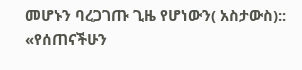መሆኑን ባረጋገጡ ጊዜ የሆነውን( አስታውስ):: «የሰጠናችሁን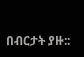በብርታት ያዙ::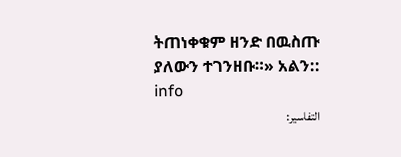ትጠነቀቁም ዘንድ በዉስጡ ያለውን ተገንዘቡ።» አልን:: info
التفاسير: